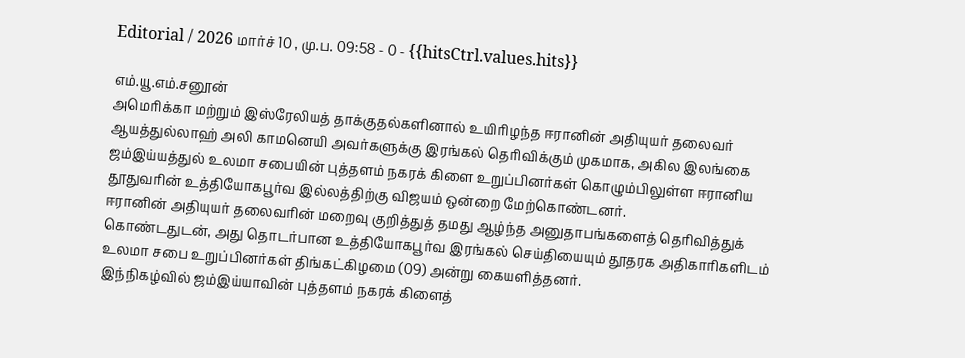Editorial / 2026 மார்ச் 10 , மு.ப. 09:58 - 0 - {{hitsCtrl.values.hits}}

எம்.யூ.எம்.சனூன்
அமெரிக்கா மற்றும் இஸ்ரேலியத் தாக்குதல்களினால் உயிரிழந்த ஈரானின் அதியுயர் தலைவர் ஆயத்துல்லாஹ் அலி காமனெயி அவர்களுக்கு இரங்கல் தெரிவிக்கும் முகமாக, அகில இலங்கை ஜம்இய்யத்துல் உலமா சபையின் புத்தளம் நகரக் கிளை உறுப்பினர்கள் கொழும்பிலுள்ள ஈரானிய தூதுவரின் உத்தியோகபூர்வ இல்லத்திற்கு விஜயம் ஒன்றை மேற்கொண்டனர்.
ஈரானின் அதியுயர் தலைவரின் மறைவு குறித்துத் தமது ஆழ்ந்த அனுதாபங்களைத் தெரிவித்துக் கொண்டதுடன், அது தொடர்பான உத்தியோகபூர்வ இரங்கல் செய்தியையும் தூதரக அதிகாரிகளிடம் உலமா சபை உறுப்பினர்கள் திங்கட்கிழமை (09) அன்று கையளித்தனர்.
இந்நிகழ்வில் ஜம்இய்யாவின் புத்தளம் நகரக் கிளைத்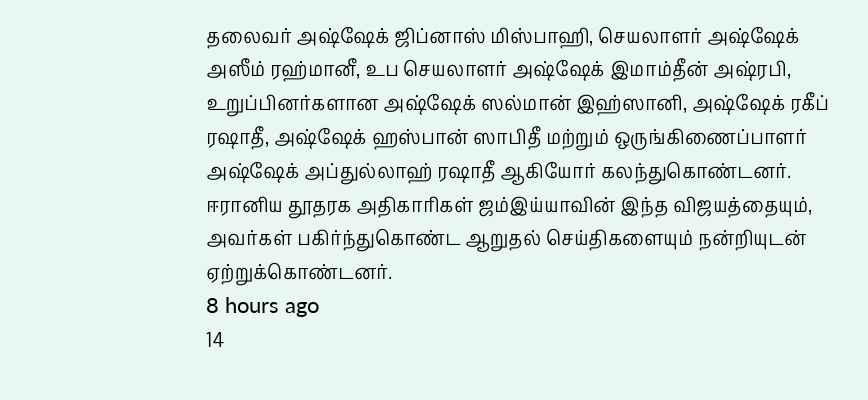தலைவர் அஷ்ஷேக் ஜிப்னாஸ் மிஸ்பாஹி, செயலாளர் அஷ்ஷேக் அஸீம் ரஹ்மானீ, உப செயலாளர் அஷ்ஷேக் இமாம்தீன் அஷ்ரபி, உறுப்பினர்களான அஷ்ஷேக் ஸல்மான் இஹ்ஸானி, அஷ்ஷேக் ரகீப் ரஷாதீ, அஷ்ஷேக் ஹஸ்பான் ஸாபிதீ மற்றும் ஒருங்கிணைப்பாளர் அஷ்ஷேக் அப்துல்லாஹ் ரஷாதீ ஆகியோர் கலந்துகொண்டனர்.
ஈரானிய தூதரக அதிகாரிகள் ஜம்இய்யாவின் இந்த விஜயத்தையும், அவர்கள் பகிர்ந்துகொண்ட ஆறுதல் செய்திகளையும் நன்றியுடன் ஏற்றுக்கொண்டனர்.
8 hours ago
14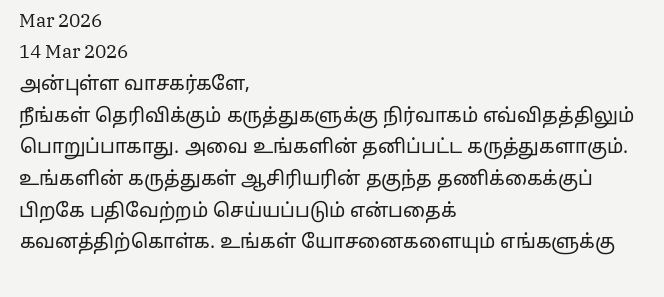Mar 2026
14 Mar 2026
அன்புள்ள வாசகர்களே,
நீங்கள் தெரிவிக்கும் கருத்துகளுக்கு நிர்வாகம் எவ்விதத்திலும் பொறுப்பாகாது. அவை உங்களின் தனிப்பட்ட கருத்துகளாகும். உங்களின் கருத்துகள் ஆசிரியரின் தகுந்த தணிக்கைக்குப் பிறகே பதிவேற்றம் செய்யப்படும் என்பதைக் கவனத்திற்கொள்க. உங்கள் யோசனைகளையும் எங்களுக்கு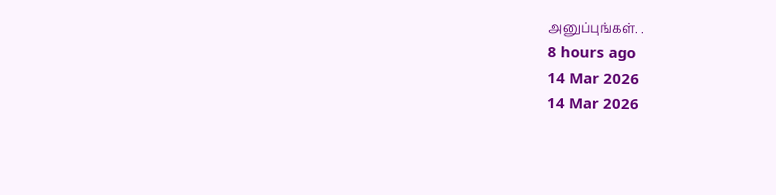அனுப்புங்கள். .
8 hours ago
14 Mar 2026
14 Mar 2026